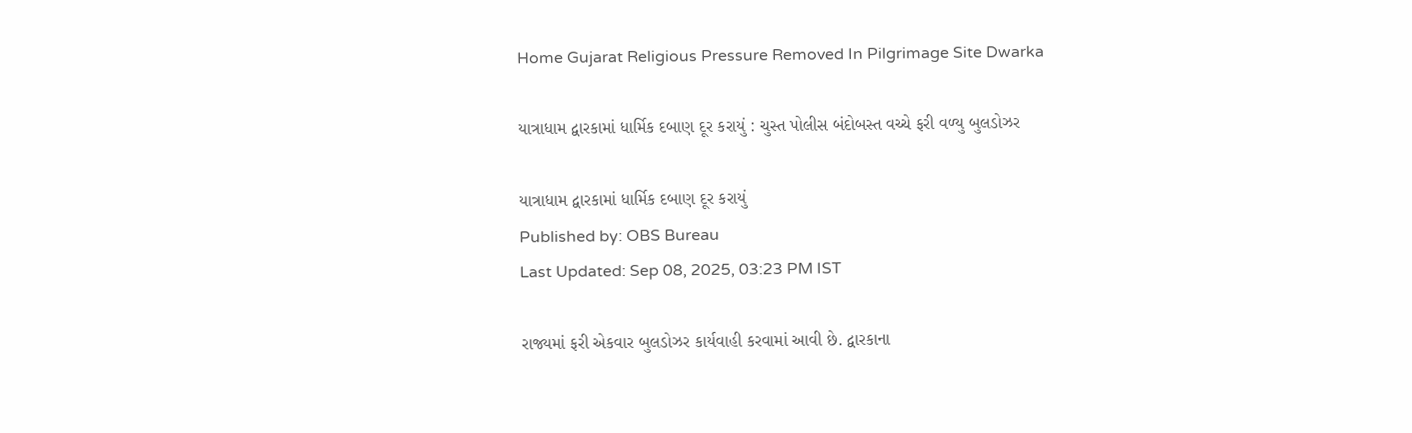Home Gujarat Religious Pressure Removed In Pilgrimage Site Dwarka

યાત્રાધામ દ્વારકામાં ધાર્મિક દબાણ દૂર કરાયું : ચુસ્ત પોલીસ બંદોબસ્ત વચ્ચે ફરી વળ્યુ બુલડોઝર

યાત્રાધામ દ્વારકામાં ધાર્મિક દબાણ દૂર કરાયું
Published by: OBS Bureau
Last Updated: Sep 08, 2025, 03:23 PM IST

રાજ્યમાં ફરી એકવાર બુલડોઝર કાર્યવાહી કરવામાં આવી છે. દ્વારકાના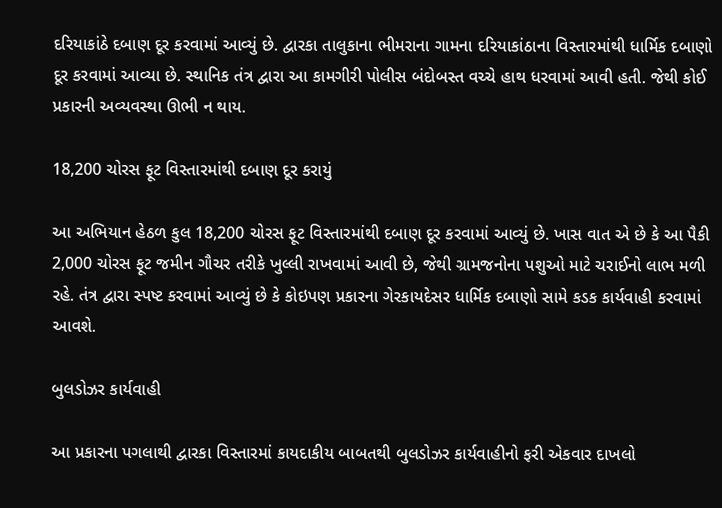દરિયાકાંઠે દબાણ દૂર કરવામાં આવ્યું છે. દ્વારકા તાલુકાના ભીમરાના ગામના દરિયાકાંઠાના વિસ્તારમાંથી ધાર્મિક દબાણો દૂર કરવામાં આવ્યા છે. સ્થાનિક તંત્ર દ્વારા આ કામગીરી પોલીસ બંદોબસ્ત વચ્ચે હાથ ધરવામાં આવી હતી. જેથી કોઈ પ્રકારની અવ્યવસ્થા ઊભી ન થાય.

18,200 ચોરસ ફૂટ વિસ્તારમાંથી દબાણ દૂર કરાયું

આ અભિયાન હેઠળ કુલ 18,200 ચોરસ ફૂટ વિસ્તારમાંથી દબાણ દૂર કરવામાં આવ્યું છે. ખાસ વાત એ છે કે આ પૈકી 2,000 ચોરસ ફૂટ જમીન ગૌચર તરીકે ખુલ્લી રાખવામાં આવી છે, જેથી ગ્રામજનોના પશુઓ માટે ચરાઈનો લાભ મળી રહે. તંત્ર દ્વારા સ્પષ્ટ કરવામાં આવ્યું છે કે કોઇપણ પ્રકારના ગેરકાયદેસર ધાર્મિક દબાણો સામે કડક કાર્યવાહી કરવામાં આવશે.

બુલડોઝર કાર્યવાહી

આ પ્રકારના પગલાથી દ્વારકા વિસ્તારમાં કાયદાકીય બાબતથી બુલડોઝર કાર્યવાહીનો ફરી એકવાર દાખલો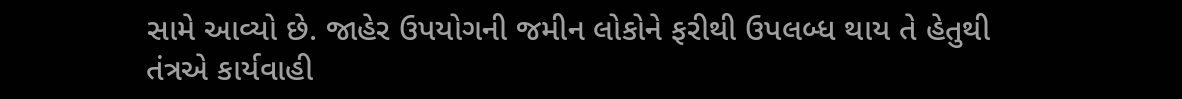સામે આવ્યો છે. જાહેર ઉપયોગની જમીન લોકોને ફરીથી ઉપલબ્ધ થાય તે હેતુથી તંત્રએ કાર્યવાહી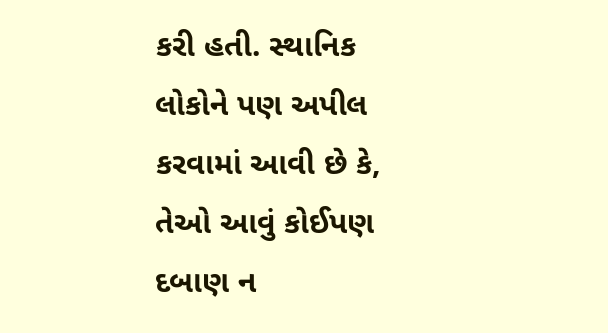કરી હતી. સ્થાનિક લોકોને પણ અપીલ કરવામાં આવી છે કે, તેઓ આવું કોઈપણ દબાણ ન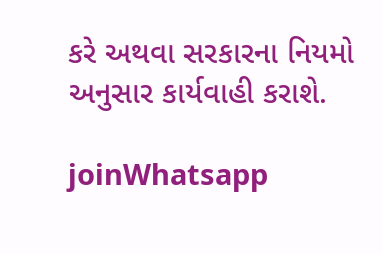કરે અથવા સરકારના નિયમો અનુસાર કાર્યવાહી કરાશે.

joinWhatsapp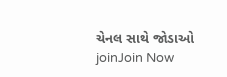ચેનલ સાથે જોડાઓ
joinJoin Now